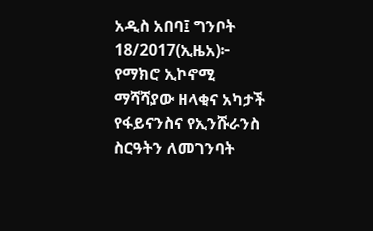አዲስ አበባ፤ ግንቦት 18/2017(ኢዜአ)፦ የማክሮ ኢኮኖሚ ማሻሻያው ዘላቂና አካታች የፋይናንስና የኢንሹራንስ ስርዓትን ለመገንባት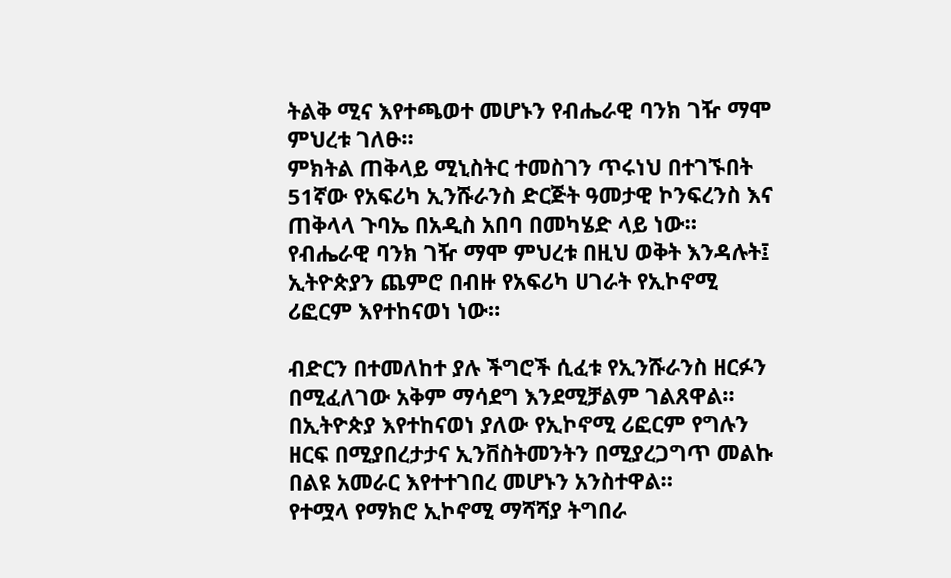ትልቅ ሚና እየተጫወተ መሆኑን የብሔራዊ ባንክ ገዥ ማሞ ምህረቱ ገለፁ።
ምክትል ጠቅላይ ሚኒስትር ተመስገን ጥሩነህ በተገኙበት 51ኛው የአፍሪካ ኢንሹራንስ ድርጅት ዓመታዊ ኮንፍረንስ እና ጠቅላላ ጉባኤ በአዲስ አበባ በመካሄድ ላይ ነው።
የብሔራዊ ባንክ ገዥ ማሞ ምህረቱ በዚህ ወቅት እንዳሉት፤ ኢትዮጵያን ጨምሮ በብዙ የአፍሪካ ሀገራት የኢኮኖሚ ሪፎርም እየተከናወነ ነው።

ብድርን በተመለከተ ያሉ ችግሮች ሲፈቱ የኢንሹራንስ ዘርፉን በሚፈለገው አቅም ማሳደግ እንደሚቻልም ገልጸዋል።
በኢትዮጵያ እየተከናወነ ያለው የኢኮኖሚ ሪፎርም የግሉን ዘርፍ በሚያበረታታና ኢንቨስትመንትን በሚያረጋግጥ መልኩ በልዩ አመራር እየተተገበረ መሆኑን አንስተዋል።
የተሟላ የማክሮ ኢኮኖሚ ማሻሻያ ትግበራ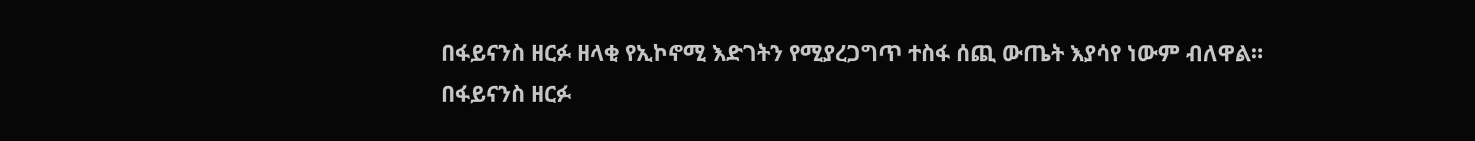በፋይናንስ ዘርፉ ዘላቂ የኢኮኖሚ እድገትን የሚያረጋግጥ ተስፋ ሰጪ ውጤት እያሳየ ነውም ብለዋል።
በፋይናንስ ዘርፉ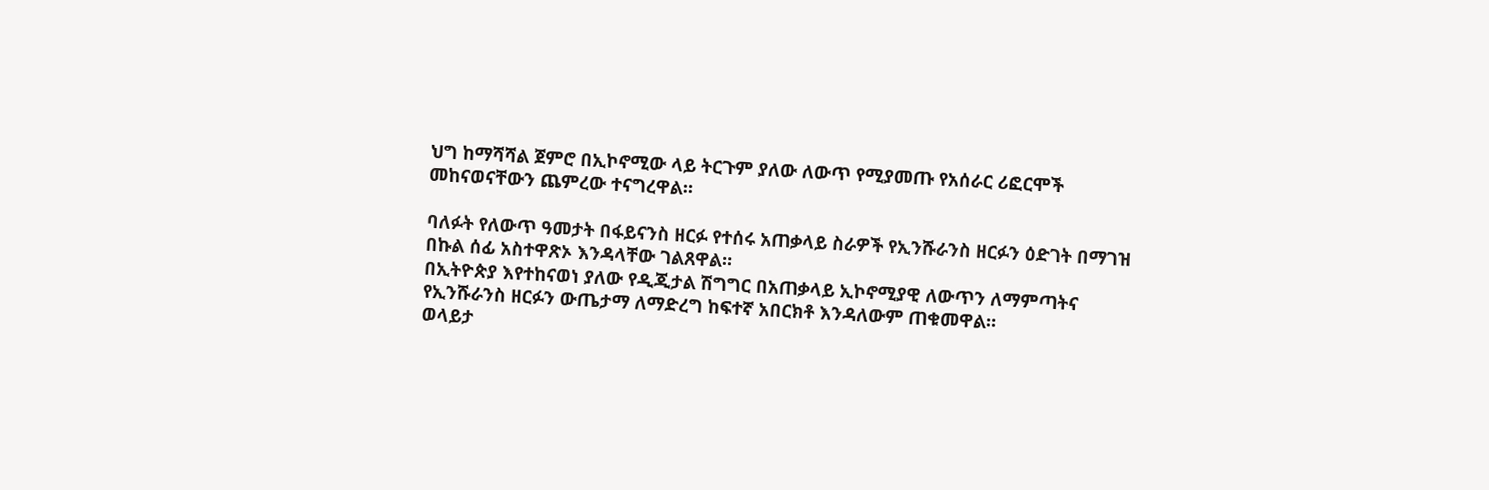ህግ ከማሻሻል ጀምሮ በኢኮኖሚው ላይ ትርጉም ያለው ለውጥ የሚያመጡ የአሰራር ሪፎርሞች መከናወናቸውን ጨምረው ተናግረዋል።

ባለፉት የለውጥ ዓመታት በፋይናንስ ዘርፉ የተሰሩ አጠቃላይ ስራዎች የኢንሹራንስ ዘርፉን ዕድገት በማገዝ በኩል ሰፊ አስተዋጽኦ እንዳላቸው ገልጸዋል።
በኢትዮጵያ እየተከናወነ ያለው የዲጂታል ሽግግር በአጠቃላይ ኢኮኖሚያዊ ለውጥን ለማምጣትና የኢንሹራንስ ዘርፉን ውጤታማ ለማድረግ ከፍተኛ አበርክቶ እንዳለውም ጠቁመዋል።
ወላይታ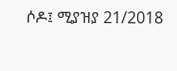ሶዶ፤ ሚያዝያ 21/2018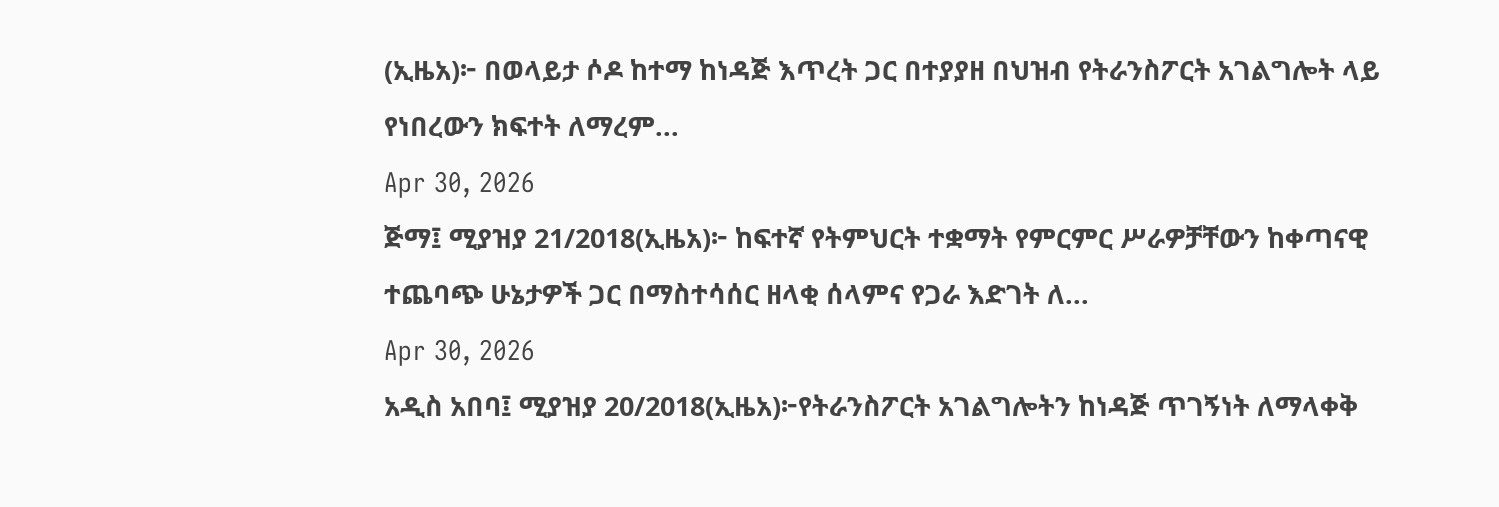(ኢዜአ)፦ በወላይታ ሶዶ ከተማ ከነዳጅ እጥረት ጋር በተያያዘ በህዝብ የትራንስፖርት አገልግሎት ላይ የነበረውን ክፍተት ለማረም...
Apr 30, 2026
ጅማ፤ ሚያዝያ 21/2018(ኢዜአ)፦ ከፍተኛ የትምህርት ተቋማት የምርምር ሥራዎቻቸውን ከቀጣናዊ ተጨባጭ ሁኔታዎች ጋር በማስተሳሰር ዘላቂ ሰላምና የጋራ እድገት ለ...
Apr 30, 2026
አዲስ አበባ፤ ሚያዝያ 20/2018(ኢዜአ)፦የትራንስፖርት አገልግሎትን ከነዳጅ ጥገኝነት ለማላቀቅ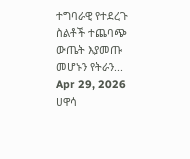ተግባራዊ የተደረጉ ስልቶች ተጨባጭ ውጤት እያመጡ መሆኑን የትራን...
Apr 29, 2026
ሀዋሳ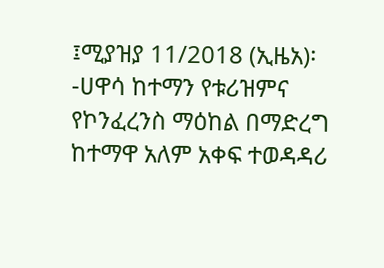፤ሚያዝያ 11/2018 (ኢዜአ)፡-ሀዋሳ ከተማን የቱሪዝምና የኮንፈረንስ ማዕከል በማድረግ ከተማዋ አለም አቀፍ ተወዳዳሪ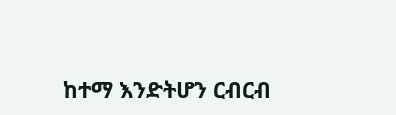ከተማ እንድትሆን ርብርብ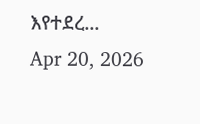እየተደረ...
Apr 20, 2026